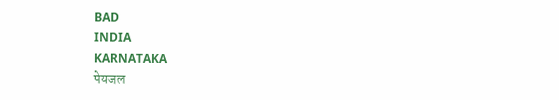BAD
INDIA
KARNATAKA
पेयजल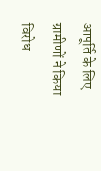आपूर्ति के लिए ग्रामीणों ने किया विरोध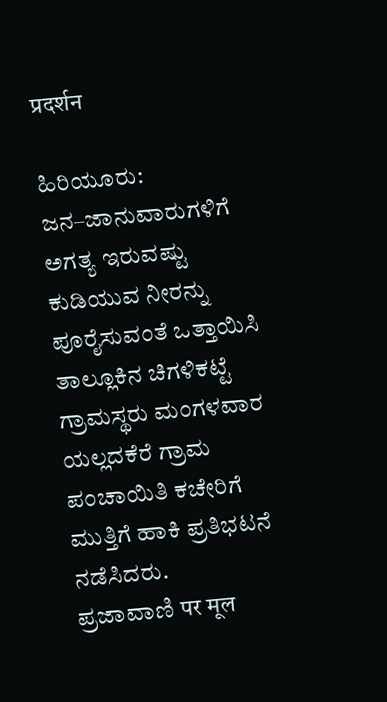प्रदर्शन

ಹಿರಿಯೂರು: ಜನ–ಜಾನುವಾರುಗಳಿಗೆ ಅಗತ್ಯ ಇರುವಷ್ಟು ಕುಡಿಯುವ ನೀರನ್ನು ಪೂರೈಸುವಂತೆ ಒತ್ತಾಯಿಸಿ ತಾಲ್ಲೂಕಿನ ಚಿಗಳಿಕಟ್ಟೆ ಗ್ರಾಮಸ್ಥರು ಮಂಗಳವಾರ ಯಲ್ಲದಕೆರೆ ಗ್ರಾಮ ಪಂಚಾಯಿತಿ ಕಚೇರಿಗೆ ಮುತ್ತಿಗೆ ಹಾಕಿ ಪ್ರತಿಭಟನೆ ನಡೆಸಿದರು.
ಪ್ರಜಾವಾಣಿ पर मूल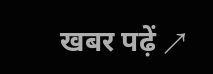खबर पढ़ें ↗